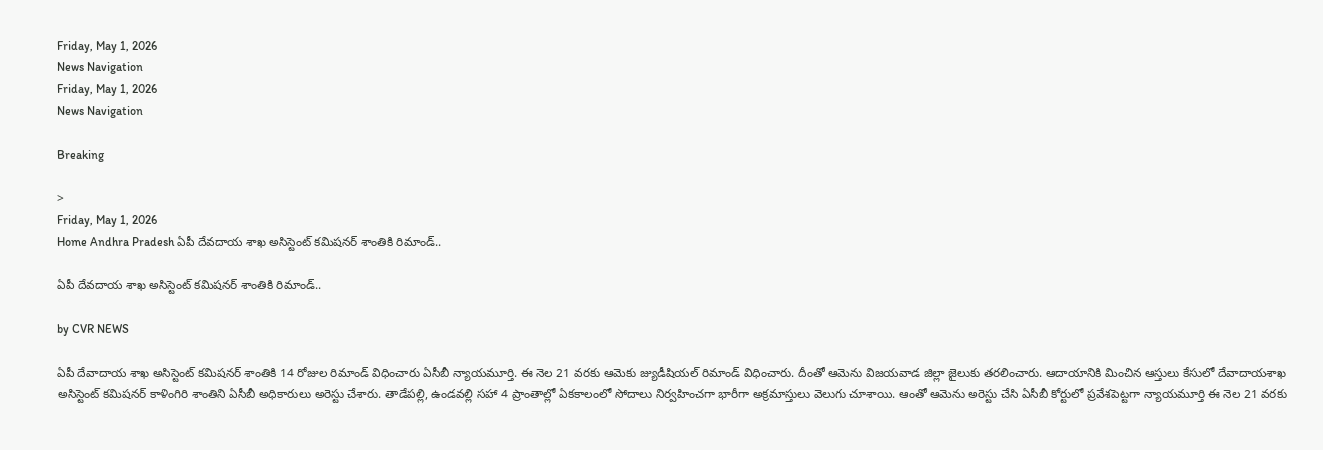Friday, May 1, 2026
News Navigation
Friday, May 1, 2026
News Navigation

Breaking

>
Friday, May 1, 2026
Home Andhra Pradesh ఏపీ దేవదాయ శాఖ అసిస్టెంట్ కమిషనర్ శాంతికి రిమాండ్‌..

ఏపీ దేవదాయ శాఖ అసిస్టెంట్ కమిషనర్ శాంతికి రిమాండ్‌..

by CVR NEWS

ఏపీ దేవాదాయ శాఖ అసిస్టెంట్ కమిషనర్ శాంతికి 14 రోజుల రిమాండ్‌ విధించారు ఏసీబీ న్యాయమూర్తి. ఈ నెల 21 వరకు ఆమెకు జ్యుడీషియల్‌ రిమాండ్‌ విధించారు. దీంతో ఆమెను విజయవాడ జిల్లా జైలుకు తరలించారు. ఆదాయానికి మించిన ఆస్తులు కేసులో దేవాదాయశాఖ అసిస్టెంట్ కమిషనర్ కాళింగిరి శాంతిని ఏసీబీ అధికారులు అరెస్టు చేశారు. తాడేపల్లి, ఉండవల్లి సహా 4 ప్రాంతాల్లో ఏకకాలంలో సోదాలు నిర్వహించగా భారీగా అక్రమాస్తులు వెలుగు చూశాయి. ఆంతో ఆమెను అరెస్టు చేసి ఏసీబీ కోర్టులో ప్రవేశపెట్టగా న్యాయమూర్తి ఈ నెల 21 వరకు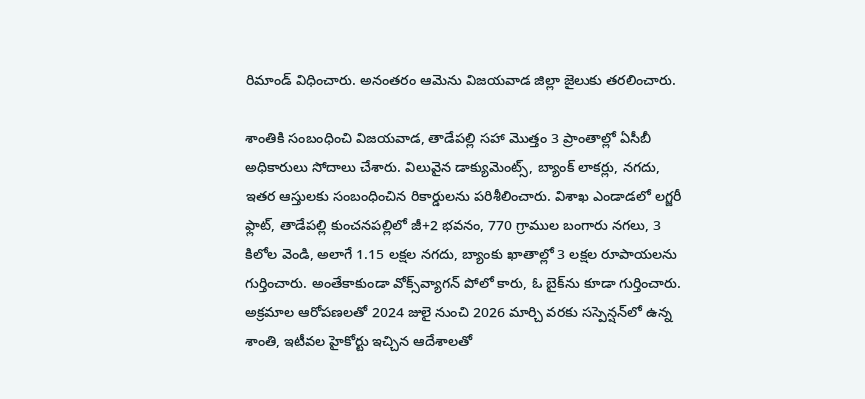రిమాండ్ విధించారు. అనంతరం ఆమెను విజయవాడ జిల్లా జైలుకు తరలించారు.

శాంతికి సంబంధించి విజయవాడ, తాడేపల్లి సహా మొత్తం 3 ప్రాంతాల్లో ఏసీబీ అధికారులు సోదాలు చేశారు. విలువైన డాక్యుమెంట్స్‌, బ్యాంక్ లాకర్లు, నగదు, ఇతర ఆస్తులకు సంబంధించిన రికార్డులను పరిశీలించారు. విశాఖ ఎండాడలో లగ్జరీ ఫ్లాట్, తాడేపల్లి కుంచనపల్లిలో జీ+2 భవనం, 770 గ్రాముల బంగారు నగలు, 3 కిలోల వెండి, అలాగే 1.15 లక్షల నగదు, బ్యాంకు ఖాతాల్లో 3 లక్షల రూపాయలను గుర్తించారు. అంతేకాకుండా వోక్స్‌వ్యాగన్ పోలో కారు, ఓ బైక్‌ను కూడా గుర్తించారు. అక్రమాల ఆరోపణలతో 2024 జులై నుంచి 2026 మార్చి వరకు సస్పెన్షన్‌లో ఉన్న శాంతి, ఇటీవల హైకోర్టు ఇచ్చిన ఆదేశాలతో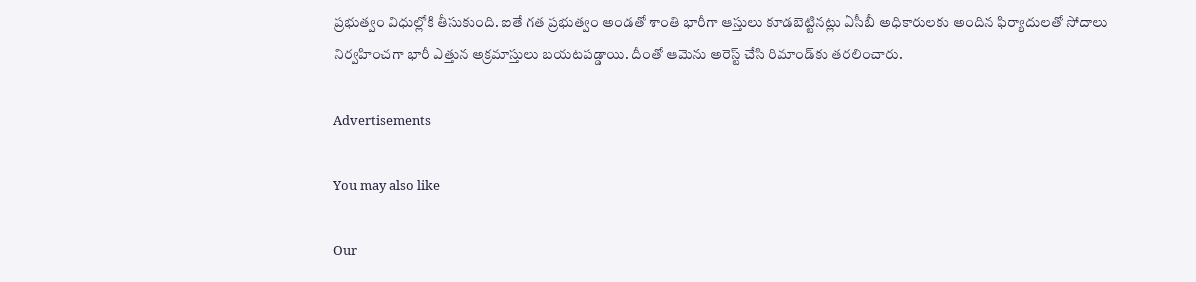ప్రభుత్వం విధుల్లోకి తీసుకుంది. ఐతే గత ప్రభుత్వం అండతో శాంతి భారీగా ఆస్తులు కూడబెట్టినట్లు ఏసీబీ అధికారులకు అందిన ఫిర్యాదులతో సోదాలు నిర్వహించగా భారీ ఎత్తున అక్రమాస్తులు బయటపడ్డాయి. దీంతో ఆమెను అరెస్ట్‌ చేసి రిమాండ్‌కు తరలించారు.

Advertisements

You may also like

Our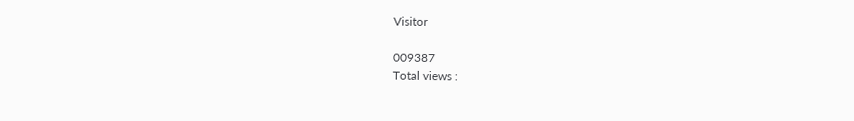Visitor

009387
Total views :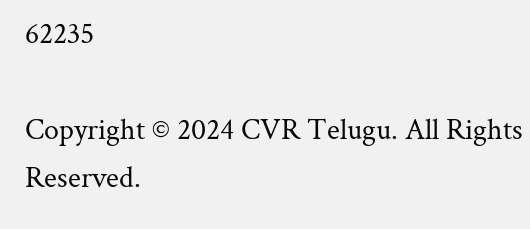62235

Copyright © 2024 CVR Telugu. All Rights Reserved.